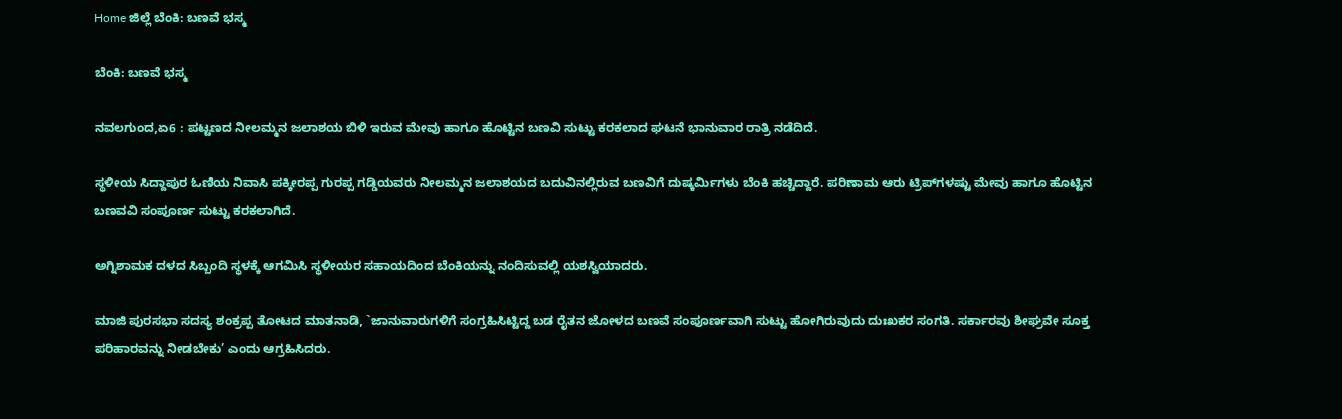Home ಜಿಲ್ಲೆ ಬೆಂಕಿ: ಬಣವೆ ಭಸ್ಮ

ಬೆಂಕಿ: ಬಣವೆ ಭಸ್ಮ

ನವಲಗುಂದ,ಏ6 : ಪಟ್ಟಣದ ನೀಲಮ್ಮನ ಜಲಾಶಯ ಬಿಳಿ ಇರುವ ಮೇವು ಹಾಗೂ ಹೊಟ್ಟಿನ ಬಣವಿ ಸುಟ್ಟು ಕರಕಲಾದ ಘಟನೆ ಭಾನುವಾರ ರಾತ್ರಿ ನಡೆದಿದೆ.

ಸ್ಥಳೀಯ ಸಿದ್ದಾಪುರ ಓಣಿಯ ನಿವಾಸಿ ಪಕ್ಕೀರಪ್ಪ ಗುರಪ್ಪ ಗಡ್ಡಿಯವರು ನೀಲಮ್ಮನ ಜಲಾಶಯದ ಬದುವಿನಲ್ಲಿರುವ ಬಣವಿಗೆ ದುಷ್ಕರ್ಮಿಗಳು ಬೆಂಕಿ ಹಚ್ಚಿದ್ದಾರೆ. ಪರಿಣಾಮ ಆರು ಟ್ರಿಪ್‍ಗಳಷ್ಟು ಮೇವು ಹಾಗೂ ಹೊಟ್ಟಿನ ಬಣವವಿ ಸಂಪೂರ್ಣ ಸುಟ್ಟು ಕರಕಲಾಗಿದೆ.

ಅಗ್ನಿಶಾಮಕ ದಳದ ಸಿಬ್ಬಂದಿ ಸ್ಥಳಕ್ಕೆ ಆಗಮಿಸಿ ಸ್ಥಳೀಯರ ಸಹಾಯದಿಂದ ಬೆಂಕಿಯನ್ನು ನಂದಿಸುವಲ್ಲಿ ಯಶಸ್ವಿಯಾದರು.

ಮಾಜಿ ಪುರಸಭಾ ಸದಸ್ಯ ಶಂಕ್ರಪ್ಪ ತೋಟದ ಮಾತನಾಡಿ, `ಜಾನುವಾರುಗಳಿಗೆ ಸಂಗ್ರಹಿಸಿಟ್ಟಿದ್ದ ಬಡ ರೈತನ ಜೋಳದ ಬಣವೆ ಸಂಪೂರ್ಣವಾಗಿ ಸುಟ್ಟು ಹೋಗಿರುವುದು ದುಃಖಕರ ಸಂಗತಿ. ಸರ್ಕಾರವು ಶೀಘ್ರವೇ ಸೂಕ್ತ ಪರಿಹಾರವನ್ನು ನೀಡಬೇಕು’ ಎಂದು ಆಗ್ರಹಿಸಿದರು.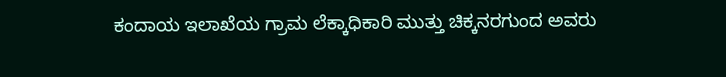ಕಂದಾಯ ಇಲಾಖೆಯ ಗ್ರಾಮ ಲೆಕ್ಕಾಧಿಕಾರಿ ಮುತ್ತು ಚಿಕ್ಕನರಗುಂದ ಅವರು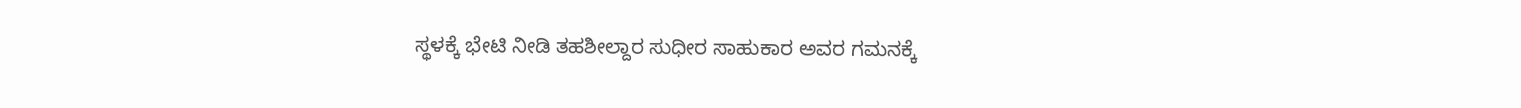ಸ್ಥಳಕ್ಕೆ ಭೇಟಿ ನೀಡಿ ತಹಶೀಲ್ದಾರ ಸುಧೀರ ಸಾಹುಕಾರ ಅವರ ಗಮನಕ್ಕೆ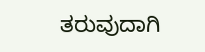ತರುವುದಾಗಿ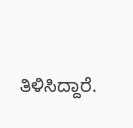ತಿಳಿಸಿದ್ದಾರೆ.